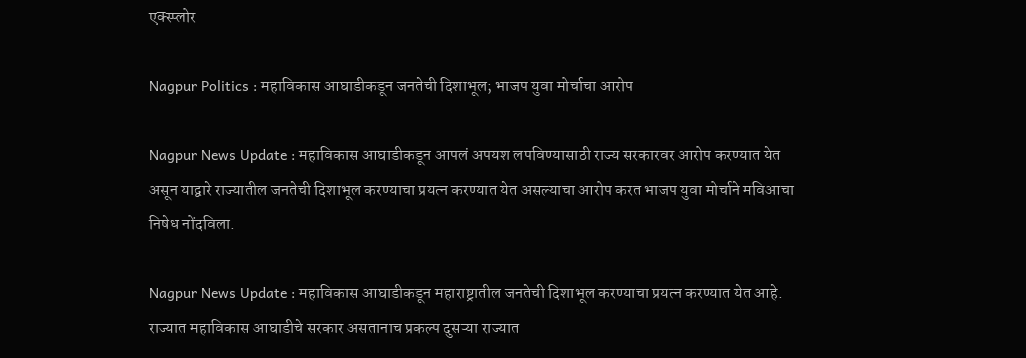एक्स्प्लोर

Nagpur Politics : महाविकास आघाडीकडून जनतेची दिशाभूल; भाजप युवा मोर्चाचा आरोप

Nagpur News Update : महाविकास आघाडीकडून आपलं अपयश लपविण्यासाठी राज्य सरकारवर आरोप करण्यात येत असून याद्वारे राज्यातील जनतेची दिशाभूल करण्याचा प्रयत्न करण्यात येत असल्याचा आरोप करत भाजप युवा मोर्चाने मविआचा निषेध नोंदविला.

Nagpur News Update : महाविकास आघाडीकडून महाराष्ट्रातील जनतेची दिशाभूल करण्याचा प्रयत्न करण्यात येत आहे. राज्यात महाविकास आघाडीचे सरकार असतानाच प्रकल्प दुसऱ्या राज्यात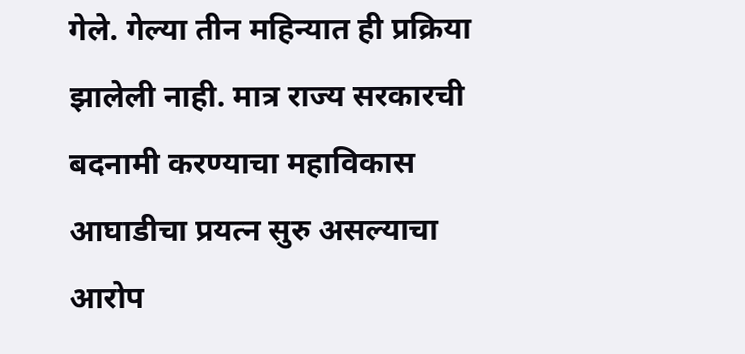गेले. गेल्या तीन महिन्यात ही प्रक्रिया झालेली नाही. मात्र राज्य सरकारची बदनामी करण्याचा महाविकास आघाडीचा प्रयत्न सुरु असल्याचा आरोप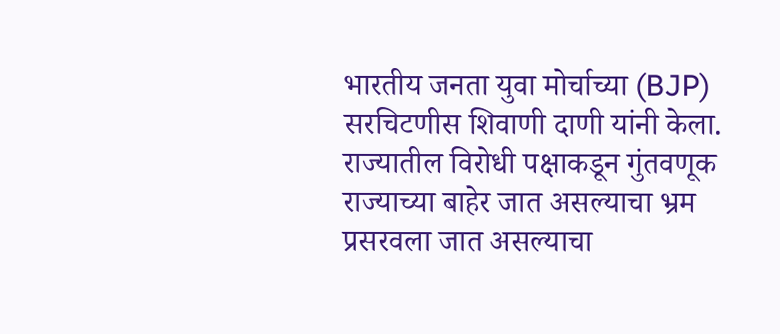भारतीय जनता युवा मोर्चाच्या (BJP) सरचिटणीस शिवाणी दाणी यांनी केला. राज्यातील विरोधी पक्षाकडून गुंतवणूक राज्याच्या बाहेर जात असल्याचा भ्रम प्रसरवला जात असल्याचा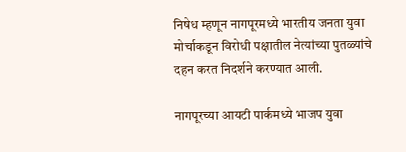निषेध म्हणून नागपूरमध्ये भारतीय जनता युवा मोर्चाकडून विरोधी पक्षातील नेत्यांच्या पुतळ्यांचे दहन करत निदर्शने करण्यात आली.

नागपूरच्या आयटी पार्कमध्ये भाजप युवा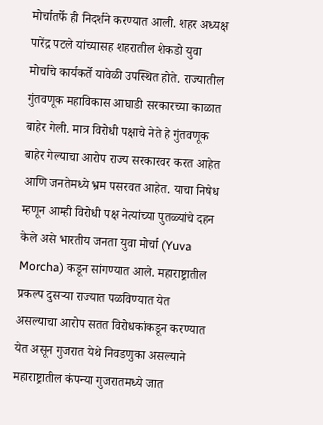मोर्चातर्फे ही निदर्शने करण्यात आली. शहर अध्यक्ष पारेंद्र पटले यांच्यासह शहरातील शेकडो युवा मोर्चाचे कार्यकर्ते यावेळी उपस्थित होते. राज्यातील गुंतवणूक महाविकास आघाडी सरकारच्या काळात बाहेर गेली. मात्र विरोधी पक्षाचे नेते हे गुंतवणूक बाहेर गेल्याचा आरोप राज्य सरकारवर करत आहेत आणि जनतेमध्ये भ्रम पसरवत आहेत. याचा निषेध म्हणून आम्ही विरोधी पक्ष नेत्यांच्या पुतळ्यांचे दहन केले असे भारतीय जनता युवा मोर्चा (Yuva Morcha) कडून सांगण्यात आले. महाराष्ट्रातील प्रकल्प दुसऱ्या राज्यात पळविण्यात येत असल्याचा आरोप सतत विरोधकांकडून करण्यात येत असून गुजरात येथे निवडणुका असल्याने महाराष्ट्रातील कंपन्या गुजरातमध्ये जात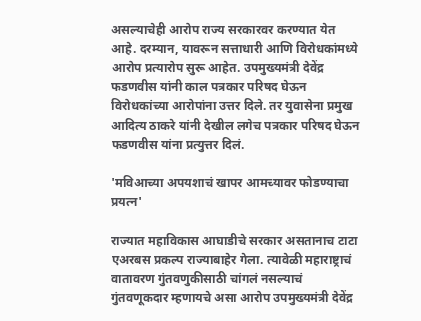असल्याचेही आरोप राज्य सरकारवर करण्यात येत आहे. दरम्यान, यावरून सत्ताधारी आणि विरोधकांमध्ये आरोप प्रत्यारोप सुरू आहेत. उपमुख्यमंत्री देवेंद्र फडणवीस यांनी काल पत्रकार परिषद घेऊन विरोधकांच्या आरोपांना उत्तर दिले. तर युवासेना प्रमुख आदित्य ठाकरे यांनी देखील लगेच पत्रकार परिषद घेऊन फडणवीस यांना प्रत्युत्तर दिलं.

'मविआच्या अपयशाचं खापर आमच्यावर फोडण्याचा प्रयत्न'

राज्यात महाविकास आघाडीचे सरकार असतानाच टाटा एअरबस प्रकल्प राज्याबाहेर गेला. त्यावेळी महाराष्ट्राचं वातावरण गुंतवणुकीसाठी चांगलं नसल्याचं गुंतवणूकदार म्हणायचे असा आरोप उपमुख्यमंत्री देवेंद्र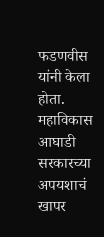फडणवीस यांनी केला होता. महाविकास आघाडी सरकारच्या अपयशाचं खापर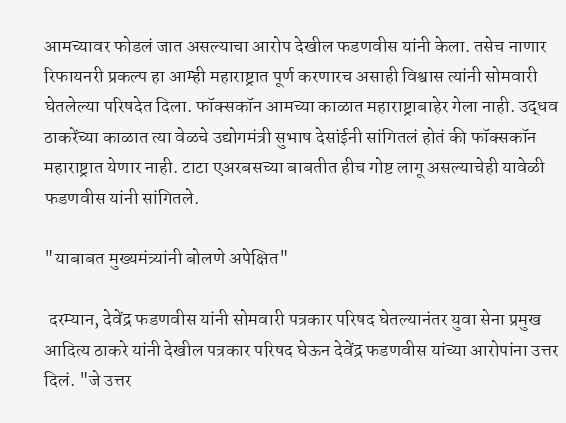आमच्यावर फोडलं जात असल्याचा आरोप देखील फडणवीस यांनी केला. तसेच नाणार रिफायनरी प्रकल्प हा आम्ही महाराष्ट्रात पूर्ण करणारच असाही विश्वास त्यांनी सोमवारी घेतलेल्या परिषदेत दिला. फॉक्सकॉन आमच्या काळात महाराष्ट्राबाहेर गेला नाही. उद्धव ठाकरेंच्या काळात त्या वेळचे उद्योगमंत्री सुभाष देसांईनी सांगितलं होतं की फॉक्सकॉन महाराष्ट्रात येणार नाही. टाटा एअरबसच्या बाबतीत हीच गोष्ट लागू असल्याचेही यावेळी फडणवीस यांनी सांगितले.

"याबाबत मुख्यमंत्र्यांनी बोलणे अपेक्षित"

 दरम्यान, देवेंद्र फडणवीस यांनी सोमवारी पत्रकार परिषद घेतल्यानंतर युवा सेना प्रमुख आदित्य ठाकरे यांनी देखील पत्रकार परिषद घेऊन देवेंद्र फडणवीस यांच्या आरोपांना उत्तर दिलं. "जे उत्तर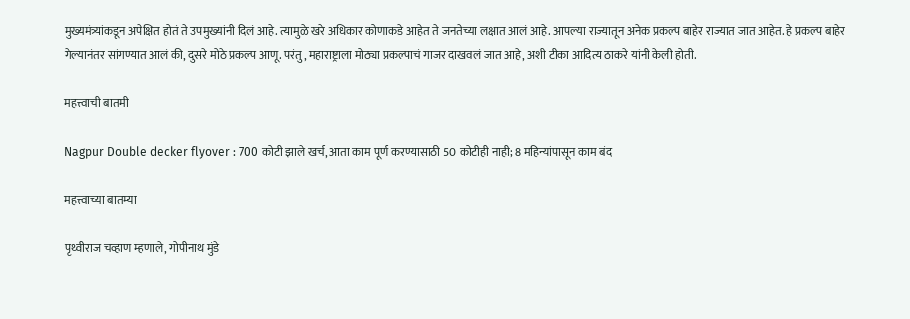मुख्यमंत्र्यांकडून अपेक्षित होतं ते उपमुख्यांनी दिलं आहे. त्यामुळे खरे अधिकार कोणाकडे आहेत ते जनतेच्या लक्षात आलं आहे. आपल्या राज्यातून अनेक प्रकल्प बाहेर राज्यात जात आहेत. हे प्रकल्प बाहेर गेल्यानंतर सांगण्यात आलं की, दुसरे मोठे प्रकल्प आणू. परंतु, महाराष्ट्राला मोठ्या प्रकल्पाचं गाजर दाखवलं जात आहे, अशी टीका आदित्य ठाकरे यांनी केली होती.

महत्त्वाची बातमी

Nagpur Double decker flyover : 700 कोटी झाले खर्च, आता काम पूर्ण करण्यासाठी 50 कोटीही नाही; 8 महिन्यांपासून काम बंद

महत्त्वाच्या बातम्या

पृथ्वीराज चव्हाण म्हणाले, गोपीनाथ मुंडे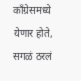काँग्रेसमध्ये येणार होते, सगळं ठरलं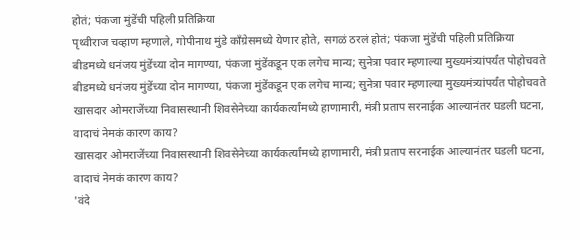होतं; पंकजा मुंडेंची पहिली प्रतिक्रिया
पृथ्वीराज चव्हाण म्हणाले, गोपीनाथ मुंडे काँग्रेसमध्ये येणार होते, सगळं ठरलं होतं; पंकजा मुंडेंची पहिली प्रतिक्रिया
बीडमध्ये धनंजय मुंडेंच्या दोन मागण्या, पंकजा मुंडेंकडून एक लगेच मान्य; सुनेत्रा पवार म्हणाल्या मुख्यमंत्र्यांपर्यंत पोहोचवते
बीडमध्ये धनंजय मुंडेंच्या दोन मागण्या, पंकजा मुंडेंकडून एक लगेच मान्य; सुनेत्रा पवार म्हणाल्या मुख्यमंत्र्यांपर्यंत पोहोचवते
खासदार ओमराजेंच्या निवासस्थानी शिवसेनेच्या कार्यकर्त्यांमध्ये हाणामारी, मंत्री प्रताप सरनाईक आल्यानंतर घडली घटना, वादाचं नेमकं कारण काय?
खासदार ओमराजेंच्या निवासस्थानी शिवसेनेच्या कार्यकर्त्यांमध्ये हाणामारी, मंत्री प्रताप सरनाईक आल्यानंतर घडली घटना, वादाचं नेमकं कारण काय?
'वंदे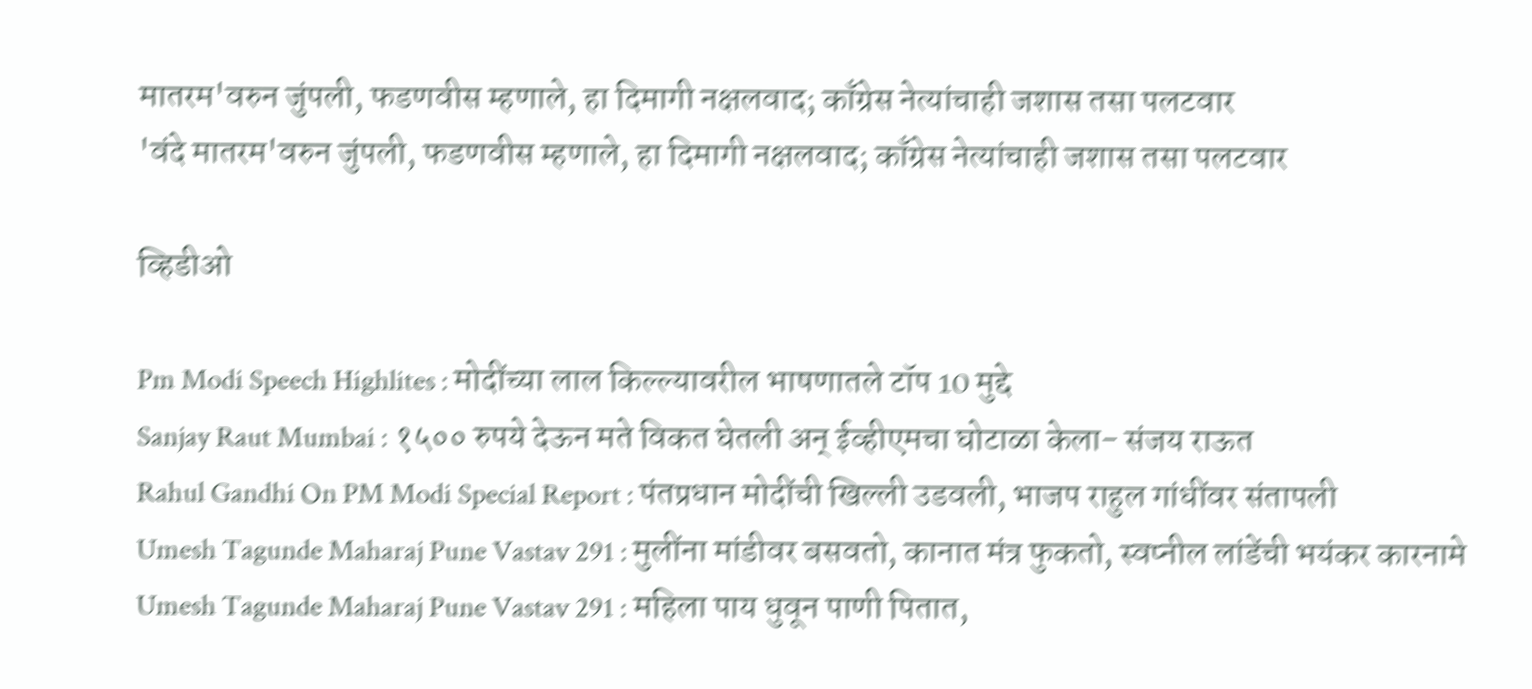मातरम'वरुन जुंपली, फडणवीस म्हणाले, हा दिमागी नक्षलवाद; काँग्रेस नेत्यांचाही जशास तसा पलटवार
'वंदे मातरम'वरुन जुंपली, फडणवीस म्हणाले, हा दिमागी नक्षलवाद; काँग्रेस नेत्यांचाही जशास तसा पलटवार

व्हिडीओ

Pm Modi Speech Highlites : मोदींच्या लाल किल्ल्यावरील भाषणातले टॉप 10 मुद्दे
Sanjay Raut Mumbai : १५०० रुपये देऊन मते विकत घेतली अन् ईव्हीएमचा घोटाळा केला- संजय राऊत
Rahul Gandhi On PM Modi Special Report : पंतप्रधान मोदींची खिल्ली उडवली, भाजप राहुल गांधींवर संतापली
Umesh Tagunde Maharaj Pune Vastav 291 : मुलींना मांडीवर बसवतो, कानात मंत्र फुकतो, स्वप्नील लांडेंची भयंकर कारनामे
Umesh Tagunde Maharaj Pune Vastav 291 : महिला पाय धुवून पाणी पितात,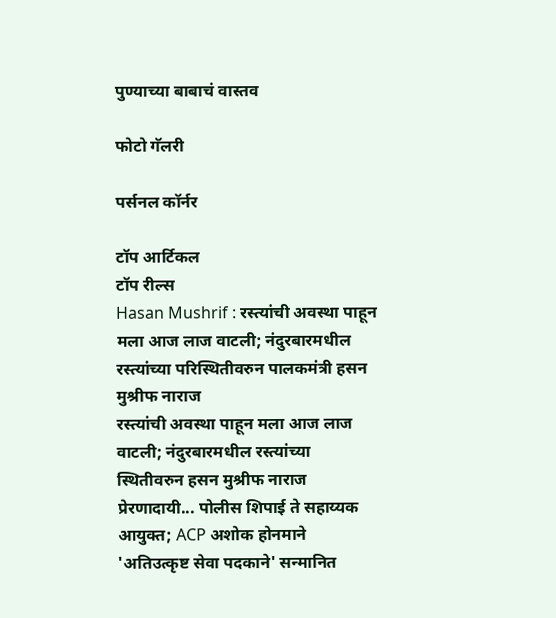पुण्याच्या बाबाचं वास्तव

फोटो गॅलरी

पर्सनल कॉर्नर

टॉप आर्टिकल
टॉप रील्स
Hasan Mushrif : रस्त्यांची अवस्था पाहून मला आज लाज वाटली; नंदुरबारमधील रस्त्यांच्या परिस्थितीवरुन पालकमंत्री हसन मुश्रीफ नाराज
रस्त्यांची अवस्था पाहून मला आज लाज वाटली; नंदुरबारमधील रस्त्यांच्या स्थितीवरुन हसन मुश्रीफ नाराज
प्रेरणादायी... पोलीस शिपाई ते सहाय्यक आयुक्त; ACP अशोक होनमाने 'अतिउत्कृष्ट सेवा पदकाने' सन्मानित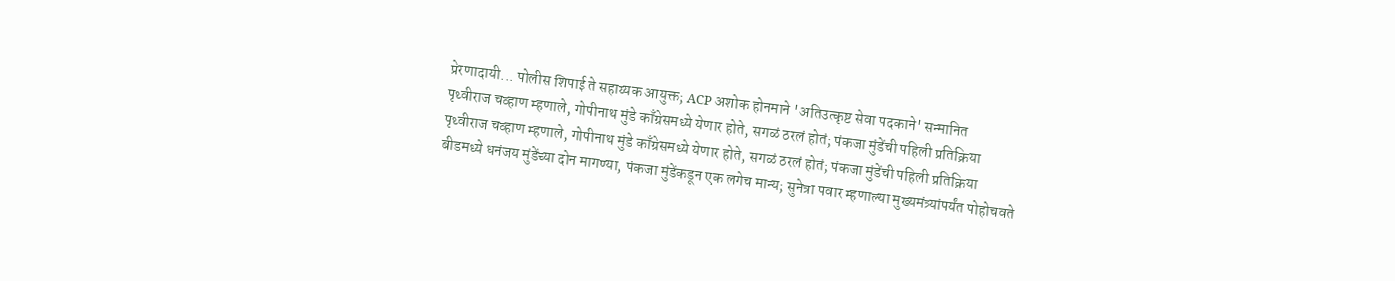प्रेरणादायी... पोलीस शिपाई ते सहाय्यक आयुक्त; ACP अशोक होनमाने 'अतिउत्कृष्ट सेवा पदकाने' सन्मानित
पृथ्वीराज चव्हाण म्हणाले, गोपीनाथ मुंडे काँग्रेसमध्ये येणार होते, सगळं ठरलं होतं; पंकजा मुंडेंची पहिली प्रतिक्रिया
पृथ्वीराज चव्हाण म्हणाले, गोपीनाथ मुंडे काँग्रेसमध्ये येणार होते, सगळं ठरलं होतं; पंकजा मुंडेंची पहिली प्रतिक्रिया
बीडमध्ये धनंजय मुंडेंच्या दोन मागण्या, पंकजा मुंडेंकडून एक लगेच मान्य; सुनेत्रा पवार म्हणाल्या मुख्यमंत्र्यांपर्यंत पोहोचवते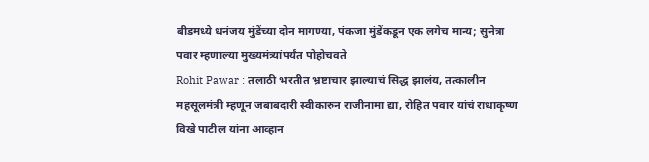बीडमध्ये धनंजय मुंडेंच्या दोन मागण्या, पंकजा मुंडेंकडून एक लगेच मान्य; सुनेत्रा पवार म्हणाल्या मुख्यमंत्र्यांपर्यंत पोहोचवते
Rohit Pawar : तलाठी भरतीत भ्रष्टाचार झाल्याचं सिद्ध झालंय, तत्कालीन महसूलमंत्री म्हणून जबाबदारी स्वीकारुन राजीनामा द्या, रोहित पवार यांचं राधाकृष्ण विखे पाटील यांना आव्हान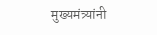मुख्यमंत्र्यांनी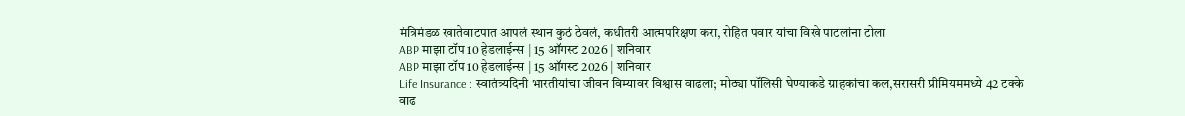मंत्रिमंडळ खातेवाटपात आपलं स्थान कुठं ठेवलं, कधीतरी आत्मपरिक्षण करा, रोहित पवार यांचा विखे पाटलांना टोला
ABP माझा टॉप 10 हेडलाईन्स | 15 ऑगस्ट 2026 | शनिवार
ABP माझा टॉप 10 हेडलाईन्स | 15 ऑगस्ट 2026 | शनिवार
Life Insurance : स्वातंत्र्यदिनी भारतीयांचा जीवन विम्यावर विश्वास वाढला; मोठ्या पॉलिसी घेण्याकडे ग्राहकांचा कल,सरासरी प्रीमियममध्ये 42 टक्के वाढ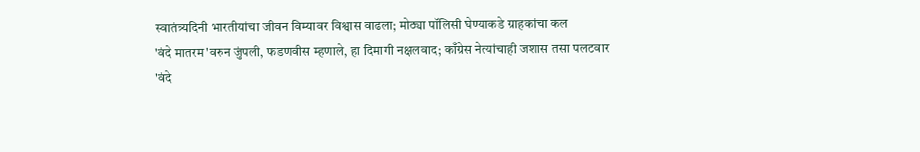स्वातंत्र्यदिनी भारतीयांचा जीवन विम्यावर विश्वास वाढला; मोठ्या पॉलिसी घेण्याकडे ग्राहकांचा कल
'वंदे मातरम'वरुन जुंपली, फडणवीस म्हणाले, हा दिमागी नक्षलवाद; काँग्रेस नेत्यांचाही जशास तसा पलटवार
'वंदे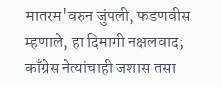मातरम'वरुन जुंपली, फडणवीस म्हणाले, हा दिमागी नक्षलवाद; काँग्रेस नेत्यांचाही जशास तसा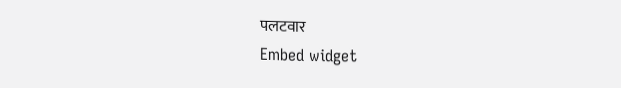पलटवार
Embed widget